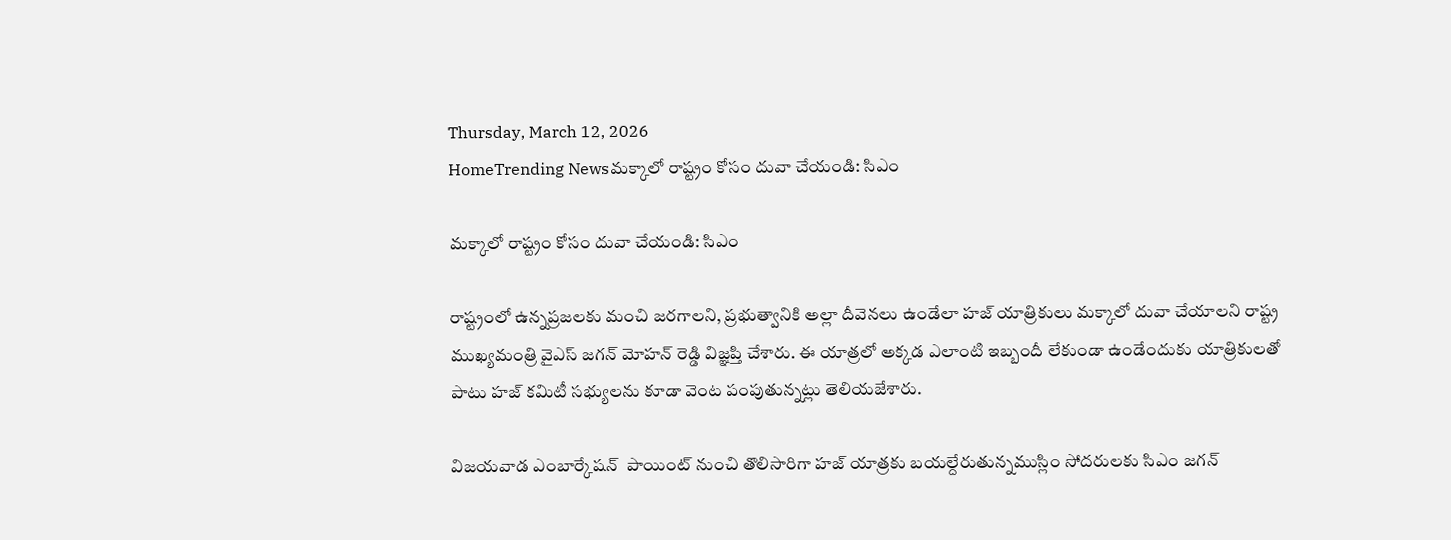Thursday, March 12, 2026
HomeTrending Newsమక్కాలో రాష్ట్రం కోసం దువా చేయండి: సిఎం

మక్కాలో రాష్ట్రం కోసం దువా చేయండి: సిఎం

రాష్ట్రంలో ఉన్నప్రజలకు మంచి జరగాలని, ప్రభుత్వానికి అల్లా దీవెనలు ఉండేలా హజ్ యాత్రికులు మక్కాలో దువా చేయాలని రాష్ట్ర ముఖ్యమంత్రి వైఎస్ జగన్ మోహన్ రెడ్డి విజ్ఞప్తి చేశారు. ఈ యాత్రలో అక్కడ ఎలాంటి ఇబ్బందీ లేకుండా ఉండేందుకు యాత్రికులతో పాటు హజ్ కమిటీ సభ్యులను కూడా వెంట పంపుతున్నట్లు తెలియజేశారు.

విజయవాడ ఎంబార్కేషన్  పాయింట్ నుంచి తొలిసారిగా హజ్‌ యాత్రకు బయల్దేరుతున్నముస్లిం సోదరులకు సిఎం జగన్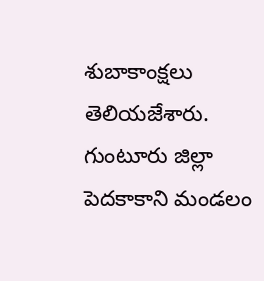శుబాకాంక్షలు తెలియజేశారు. గుంటూరు జిల్లా పెదకాకాని మండలం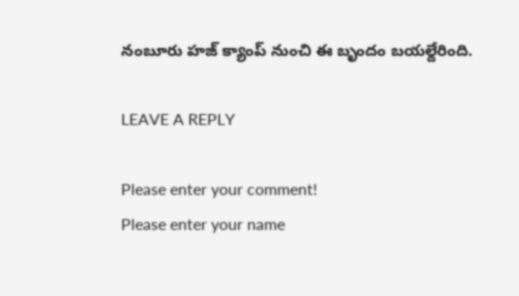నంబూరు హజ్‌ క్యాంప్‌ నుంచి ఈ బృందం బయల్దేరింది.

LEAVE A REPLY

Please enter your comment!
Please enter your name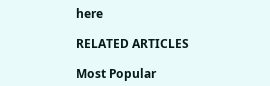here

RELATED ARTICLES

Most Popular